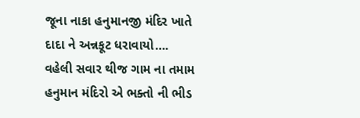જૂના નાકા હનુમાનજી મંદિર ખાતે દાદા ને અન્નકૂટ ધરાવાયો….
વહેલી સવાર થીજ ગામ ના તમામ હનુમાન મંદિરો એ ભક્તો ની ભીડ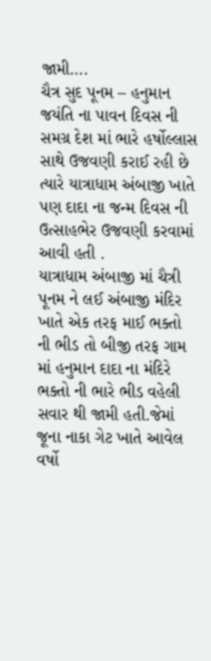જામી….
ચૈત્ર સુદ પૂનમ – હનુમાન જયંતિ ના પાવન દિવસ ની સમગ્ર દેશ માં ભારે હર્ષોલ્લાસ સાથે ઉજવણી કરાઈ રહી છે ત્યારે યાત્રાધામ અંબાજી ખાતે પણ દાદા ના જન્મ દિવસ ની ઉત્સાહભેર ઉજવણી કરવામાં આવી હતી .
યાત્રાધામ અંબાજી માં ચૈત્રી પૂનમ ને લઈ અંબાજી મંદિર ખાતે એક તરફ માઈ ભક્તો ની ભીડ તો બીજી તરફ ગામ માં હનુમાન દાદા ના મંદિરે ભક્તો ની ભારે ભીડ વહેલી સવાર થી જામી હતી.જેમાં જૂના નાકા ગેટ ખાતે આવેલ વર્ષો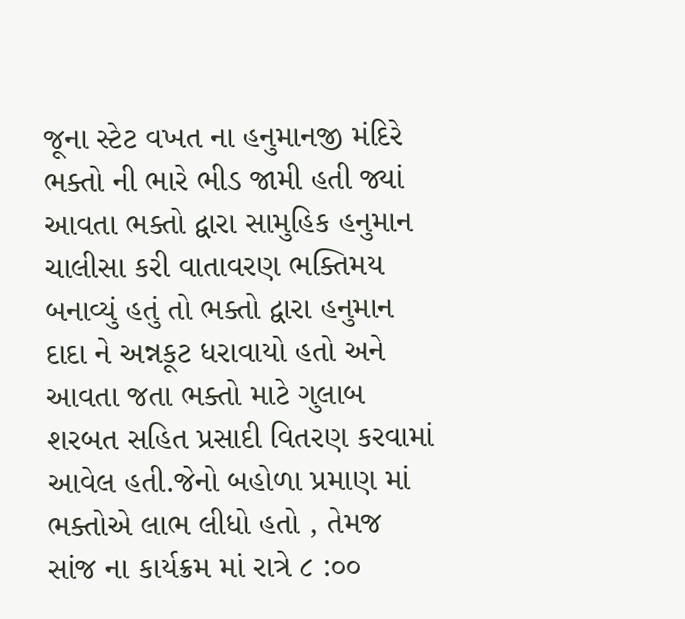જૂના સ્ટેટ વખત ના હનુમાનજી મંદિરે ભક્તો ની ભારે ભીડ જામી હતી જ્યાં આવતા ભક્તો દ્વારા સામુહિક હનુમાન ચાલીસા કરી વાતાવરણ ભક્તિમય બનાવ્યું હતું તો ભક્તો દ્વારા હનુમાન દાદા ને અન્નકૂટ ધરાવાયો હતો અને આવતા જતા ભક્તો માટે ગુલાબ શરબત સહિત પ્રસાદી વિતરણ કરવામાં આવેલ હતી.જેનો બહોળા પ્રમાણ માં ભક્તોએ લાભ લીધો હતો , તેમજ સાંજ ના કાર્યક્રમ માં રાત્રે ૮ :૦૦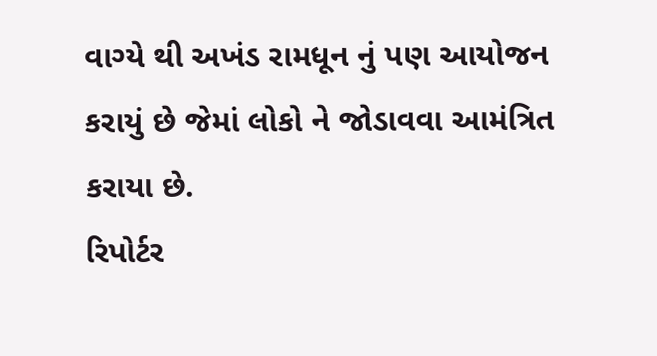વાગ્યે થી અખંડ રામધૂન નું પણ આયોજન કરાયું છે જેમાં લોકો ને જોડાવવા આમંત્રિત કરાયા છે.
રિપોર્ટર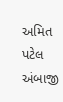અમિત પટેલ અંબાજી